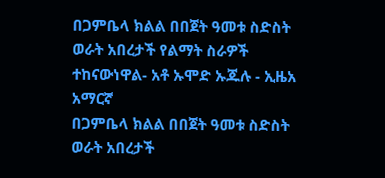በጋምቤላ ክልል በበጀት ዓመቱ ስድስት ወራት አበረታች የልማት ስራዎች ተከናውነዋል- አቶ ኡሞድ ኡጁሉ - ኢዜአ አማርኛ
በጋምቤላ ክልል በበጀት ዓመቱ ስድስት ወራት አበረታች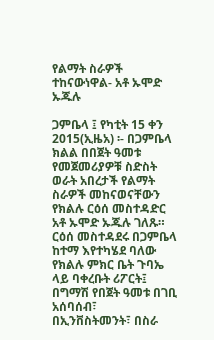የልማት ስራዎች ተከናውነዋል- አቶ ኡሞድ ኡጁሉ

ጋምቤላ ፤ የካቲት 15 ቀን 2015(ኢዜአ) ፡- በጋምቤላ ክልል በበጀት ዓመቱ የመጀመሪያዎቹ ስድስት ወራት አበረታች የልማት ስራዎች መከናወናቸውን የክልሉ ርዕሰ መስተዳድር አቶ ኡሞድ ኡጁሉ ገለጹ።
ርዕሰ መስተዳደሩ በጋምቤላ ከተማ እየተካሄደ ባለው የክልሉ ምክር ቤት ጉባኤ ላይ ባቀረቡት ሪፖርት፤ በግማሽ የበጀት ዓመቱ በገቢ አሰባሰብ፣ በኢንቨስትመንት፣ በስራ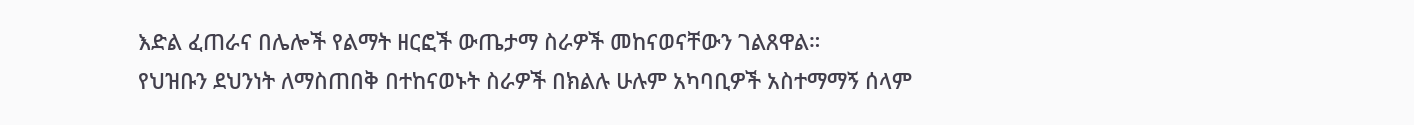እድል ፈጠራና በሌሎች የልማት ዘርፎች ውጤታማ ስራዎች መከናወናቸውን ገልጸዋል።
የህዝቡን ደህንነት ለማስጠበቅ በተከናወኑት ስራዎች በክልሉ ሁሉም አካባቢዎች አስተማማኝ ሰላም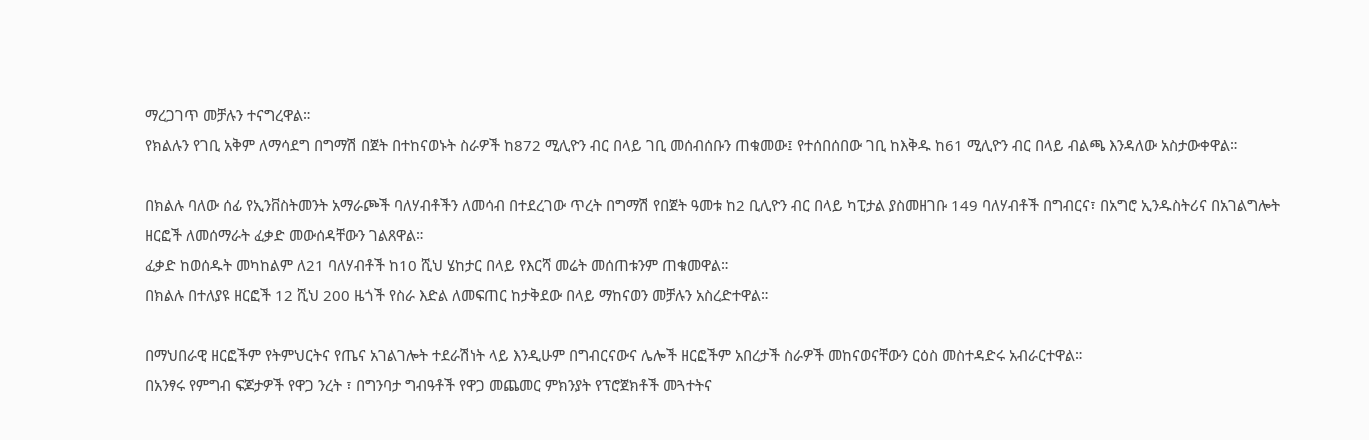ማረጋገጥ መቻሉን ተናግረዋል።
የክልሉን የገቢ አቅም ለማሳደግ በግማሽ በጀት በተከናወኑት ስራዎች ከ872 ሚሊዮን ብር በላይ ገቢ መሰብሰቡን ጠቁመው፤ የተሰበሰበው ገቢ ከእቅዱ ከ61 ሚሊዮን ብር በላይ ብልጫ እንዳለው አስታውቀዋል።

በክልሉ ባለው ሰፊ የኢንቨስትመንት አማራጮች ባለሃብቶችን ለመሳብ በተደረገው ጥረት በግማሽ የበጀት ዓመቱ ከ2 ቢሊዮን ብር በላይ ካፒታል ያስመዘገቡ 149 ባለሃብቶች በግብርና፣ በአግሮ ኢንዱስትሪና በአገልግሎት ዘርፎች ለመሰማራት ፈቃድ መውሰዳቸውን ገልጸዋል።
ፈቃድ ከወሰዱት መካከልም ለ21 ባለሃብቶች ከ10 ሺህ ሄከታር በላይ የእርሻ መሬት መሰጠቱንም ጠቁመዋል።
በክልሉ በተለያዩ ዘርፎች 12 ሺህ 200 ዜጎች የስራ እድል ለመፍጠር ከታቅደው በላይ ማከናወን መቻሉን አስረድተዋል።

በማህበራዊ ዘርፎችም የትምህርትና የጤና አገልገሎት ተደራሽነት ላይ እንዲሁም በግብርናውና ሌሎች ዘርፎችም አበረታች ስራዎች መከናወናቸውን ርዕስ መስተዳድሩ አብራርተዋል።
በአንፃሩ የምግብ ፍጆታዎች የዋጋ ንረት ፣ በግንባታ ግብዓቶች የዋጋ መጨመር ምክንያት የፕሮጀክቶች መጓተትና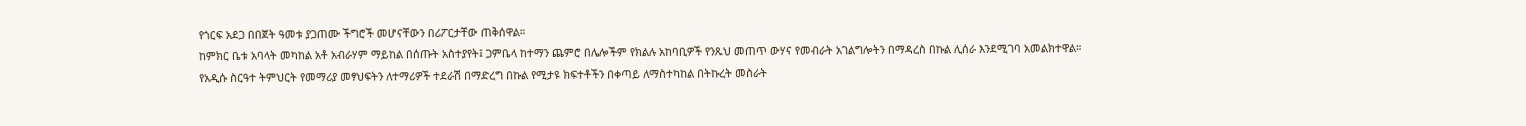የጎርፍ አደጋ በበጀት ዓመቱ ያጋጠሙ ችግሮች መሆናቸውን በሪፖርታቸው ጠቅሰዋል።
ከምክር ቤቱ አባላት መካከል አቶ አብራሃም ማይከል በሰጡት አስተያየት፤ ጋምቤላ ከተማን ጨምሮ በሌሎችም የክልሉ አከባቢዎች የንጹህ መጠጥ ውሃና የመብራት አገልግሎትን በማዳረስ በኩል ሊሰራ እንደሚገባ አመልክተዋል።
የአዲሱ ስርዓተ ትምህርት የመማሪያ መፃህፍትን ለተማሪዎች ተደራሽ በማድረግ በኩል የሚታዩ ክፍተቶችን በቀጣይ ለማስተካከል በትኩረት መስራት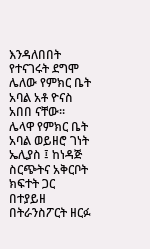እንዳለበበት የተናገሩት ደግሞ ሌለው የምክር ቤት አባል አቶ ዮናስ አበበ ናቸው።
ሌላዋ የምክር ቤት አባል ወይዘሮ ገነት ኤሊያስ ፤ ከነዳጅ ስርጭትና አቅርቦት ክፍተት ጋር በተያይዘ በትራንስፖርት ዘርፉ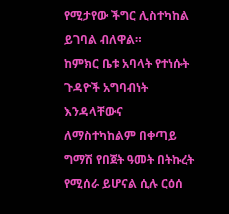የሚታየው ችግር ሊስተካከል ይገባል ብለዋል።
ከምክር ቤቱ አባላት የተነሱት ጉዳዮች አግባብነት እንዳላቸውና ለማስተካከልም በቀጣይ ግማሽ የበጀት ዓመት በትኩረት የሚሰራ ይሆናል ሲሉ ርዕሰ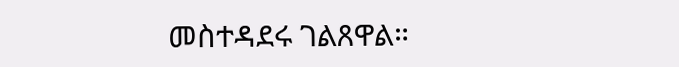መስተዳደሩ ገልጸዋል።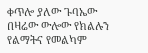ቀጥሎ ያለው ጉባኤው በዛሬው ውሎው የክልሉን የልማትና የመልካም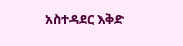አስተዳደር እቅድ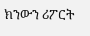ክንውን ሪፖርት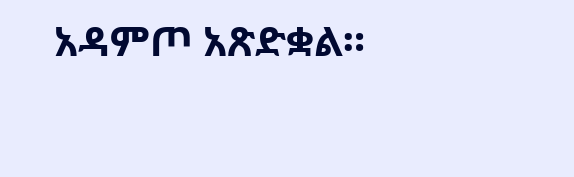አዳምጦ አጽድቋል።